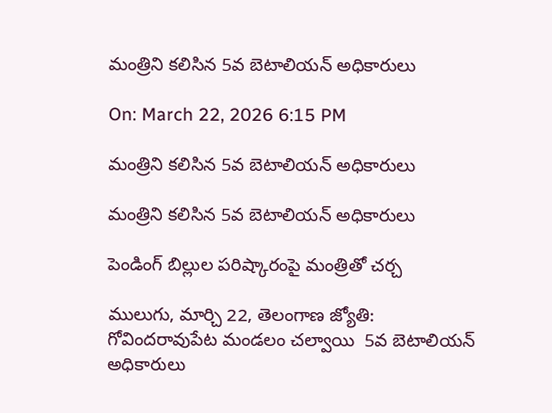మంత్రిని కలిసిన 5వ బెటాలియన్ అధికారులు

On: March 22, 2026 6:15 PM

మంత్రిని కలిసిన 5వ బెటాలియన్ అధికారులు

మంత్రిని కలిసిన 5వ బెటాలియన్ అధికారులు

పెండింగ్ బిల్లుల పరిష్కారంపై మంత్రితో చర్చ

ములుగు, మార్చి 22, తెలంగాణ జ్యోతి: గోవిందరావుపేట మండలం చల్వాయి  5వ బెటాలియన్ అధికారులు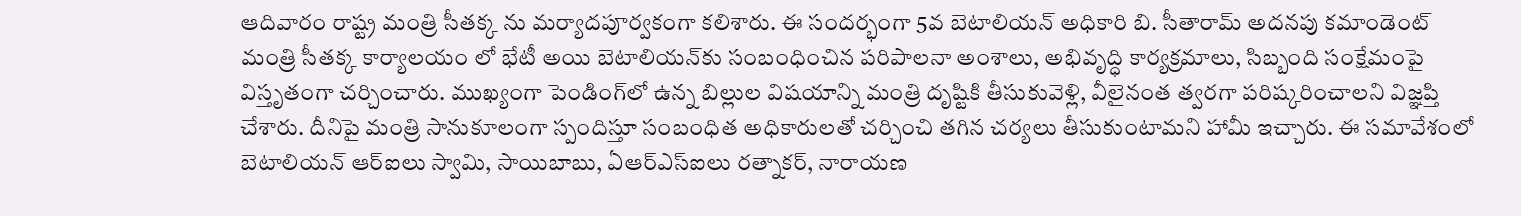ఆదివారం రాష్ట్ర మంత్రి సీతక్క ను మర్యాదపూర్వకంగా కలిశారు. ఈ సందర్భంగా 5వ బెటాలియన్ అధికారి బి. సీతారామ్ అదనపు కమాండెంట్ మంత్రి సీతక్క కార్యాలయం లో భేటీ అయి బెటాలియన్‌కు సంబంధించిన పరిపాలనా అంశాలు, అభివృద్ధి కార్యక్రమాలు, సిబ్బంది సంక్షేమంపై విస్తృతంగా చర్చించారు. ముఖ్యంగా పెండింగ్‌లో ఉన్న బిల్లుల విషయాన్ని మంత్రి దృష్టికి తీసుకువెళ్లి, వీలైనంత త్వరగా పరిష్కరించాలని విజ్ఞప్తి చేశారు. దీనిపై మంత్రి సానుకూలంగా స్పందిస్తూ సంబంధిత అధికారులతో చర్చించి తగిన చర్యలు తీసుకుంటామని హామీ ఇచ్చారు. ఈ సమావేశంలో బెటాలియన్ ఆర్‌ఐలు స్వామి, సాయిబాబు, ఏఆర్‌ఎస్‌ఐలు రత్నాకర్, నారాయణ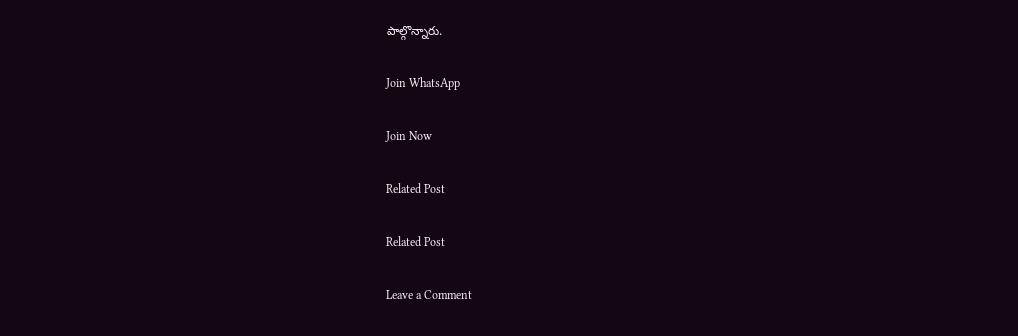పాల్గొన్నారు.

Join WhatsApp

Join Now

Related Post

Related Post

Leave a Comment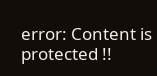error: Content is protected !!